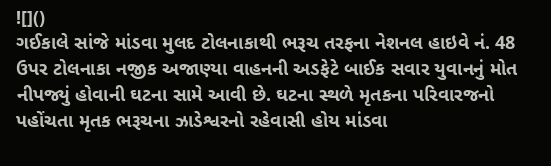![]()
ગઈકાલે સાંજે માંડવા મુલદ ટોલનાકાથી ભરૂચ તરફના નેશનલ હાઇવે નં. 48 ઉપર ટોલનાકા નજીક અજાણ્યા વાહનની અડફેટે બાઈક સવાર યુવાનનું મોત નીપજ્યું હોવાની ઘટના સામે આવી છે. ઘટના સ્થળે મૃતકના પરિવારજનો પહોંચતા મૃતક ભરૂચના ઝાડેશ્વરનો રહેવાસી હોય માંડવા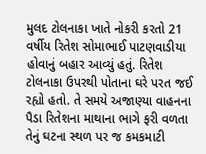મુલદ ટોલનાકા ખાતે નોકરી કરતો 21 વર્ષીય રિતેશ સોમાભાઈ પાટણવાડીયા હોવાનું બહાર આવ્યું હતું. રિતેશ ટોલનાકા ઉપરથી પોતાના ઘરે પરત જઈ રહ્યો હતો. તે સમયે અજાણ્યા વાહનના પૈડા રિતેશના માથાના ભાગે ફરી વળતા તેનું ઘટના સ્થળ પર જ કમકમાટી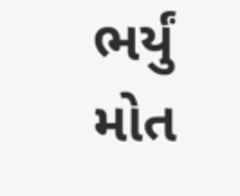ભર્યું મોત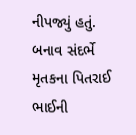નીપજ્યું હતું. બનાવ સંદર્ભે મૃતકના પિતરાઈ ભાઈની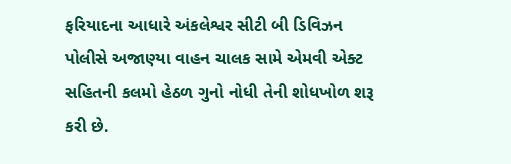ફરિયાદના આધારે અંકલેશ્વર સીટી બી ડિવિઝન પોલીસે અજાણ્યા વાહન ચાલક સામે એમવી એક્ટ સહિતની કલમો હેઠળ ગુનો નોધી તેની શોધખોળ શરૂ કરી છે.